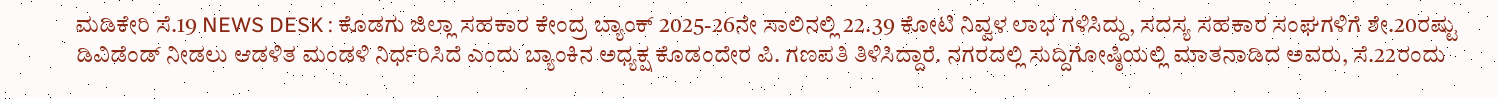ಮಡಿಕೇರಿ ಸೆ.19 NEWS DESK : ಕೊಡಗು ಜಿಲ್ಲಾ ಸಹಕಾರ ಕೇಂದ್ರ ಬ್ಯಾಂಕ್ 2025-26ನೇ ಸಾಲಿನಲ್ಲಿ 22.39 ಕೋಟಿ ನಿವ್ವಳ ಲಾಭ ಗಳಿಸಿದ್ದು, ಸದಸ್ಯ ಸಹಕಾರ ಸಂಘಗಳಿಗೆ ಶೇ.20ರಷ್ಟು ಡಿವಿಡೆಂಡ್ ನೀಡಲು ಆಡಳಿತ ಮಂಡಳಿ ನಿರ್ಧರಿಸಿದೆ ಎಂದು ಬ್ಯಾಂಕಿನ ಅಧ್ಯಕ್ಷ ಕೊಡಂದೇರ ಪಿ. ಗಣಪತಿ ತಿಳಿಸಿದ್ದಾರೆ. ನಗರದಲ್ಲಿ ಸುದ್ದಿಗೋಷ್ಠಿಯಲ್ಲಿ ಮಾತನಾಡಿದ ಅವರು, ಸೆ.22ರಂದು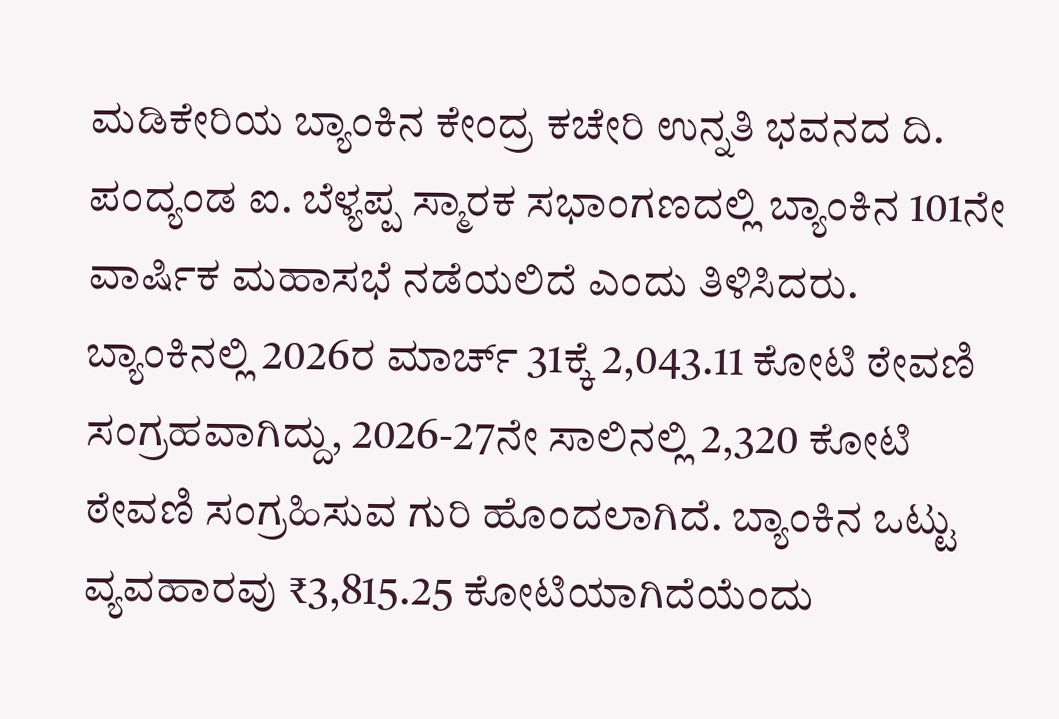ಮಡಿಕೇರಿಯ ಬ್ಯಾಂಕಿನ ಕೇಂದ್ರ ಕಚೇರಿ ಉನ್ನತಿ ಭವನದ ದಿ. ಪಂದ್ಯಂಡ ಐ. ಬೆಳ್ಯಪ್ಪ ಸ್ಮಾರಕ ಸಭಾಂಗಣದಲ್ಲಿ ಬ್ಯಾಂಕಿನ 101ನೇ ವಾರ್ಷಿಕ ಮಹಾಸಭೆ ನಡೆಯಲಿದೆ ಎಂದು ತಿಳಿಸಿದರು. ಬ್ಯಾಂಕಿನಲ್ಲಿ 2026ರ ಮಾರ್ಚ್ 31ಕ್ಕೆ 2,043.11 ಕೋಟಿ ಠೇವಣಿ ಸಂಗ್ರಹವಾಗಿದ್ದು, 2026-27ನೇ ಸಾಲಿನಲ್ಲಿ 2,320 ಕೋಟಿ ಠೇವಣಿ ಸಂಗ್ರಹಿಸುವ ಗುರಿ ಹೊಂದಲಾಗಿದೆ. ಬ್ಯಾಂಕಿನ ಒಟ್ಟು ವ್ಯವಹಾರವು ₹3,815.25 ಕೋಟಿಯಾಗಿದೆಯೆಂದು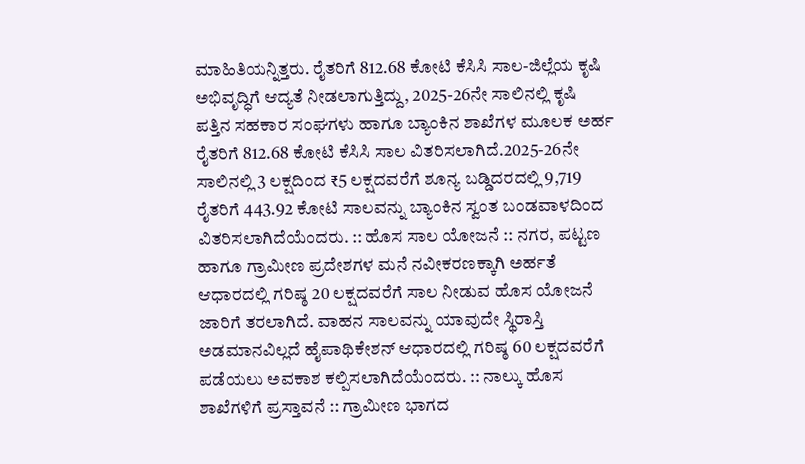ಮಾಹಿತಿಯನ್ನಿತ್ತರು. ರೈತರಿಗೆ 812.68 ಕೋಟಿ ಕೆಸಿಸಿ ಸಾಲ-ಜಿಲ್ಲೆಯ ಕೃಷಿ ಅಭಿವೃದ್ಧಿಗೆ ಆದ್ಯತೆ ನೀಡಲಾಗುತ್ತಿದ್ದು, 2025-26ನೇ ಸಾಲಿನಲ್ಲಿ ಕೃಷಿ ಪತ್ತಿನ ಸಹಕಾರ ಸಂಘಗಳು ಹಾಗೂ ಬ್ಯಾಂಕಿನ ಶಾಖೆಗಳ ಮೂಲಕ ಅರ್ಹ ರೈತರಿಗೆ 812.68 ಕೋಟಿ ಕೆಸಿಸಿ ಸಾಲ ವಿತರಿಸಲಾಗಿದೆ.2025-26ನೇ ಸಾಲಿನಲ್ಲಿ 3 ಲಕ್ಷದಿಂದ ₹5 ಲಕ್ಷದವರೆಗೆ ಶೂನ್ಯ ಬಡ್ಡಿದರದಲ್ಲಿ 9,719 ರೈತರಿಗೆ 443.92 ಕೋಟಿ ಸಾಲವನ್ನು ಬ್ಯಾಂಕಿನ ಸ್ವಂತ ಬಂಡವಾಳದಿಂದ ವಿತರಿಸಲಾಗಿದೆಯೆಂದರು. :: ಹೊಸ ಸಾಲ ಯೋಜನೆ :: ನಗರ, ಪಟ್ಟಣ ಹಾಗೂ ಗ್ರಾಮೀಣ ಪ್ರದೇಶಗಳ ಮನೆ ನವೀಕರಣಕ್ಕಾಗಿ ಅರ್ಹತೆ ಆಧಾರದಲ್ಲಿ ಗರಿಷ್ಠ 20 ಲಕ್ಷದವರೆಗೆ ಸಾಲ ನೀಡುವ ಹೊಸ ಯೋಜನೆ ಜಾರಿಗೆ ತರಲಾಗಿದೆ. ವಾಹನ ಸಾಲವನ್ನು ಯಾವುದೇ ಸ್ಥಿರಾಸ್ತಿ ಅಡಮಾನವಿಲ್ಲದೆ ಹೈಪಾಥಿಕೇಶನ್ ಆಧಾರದಲ್ಲಿ ಗರಿಷ್ಠ 60 ಲಕ್ಷದವರೆಗೆ ಪಡೆಯಲು ಅವಕಾಶ ಕಲ್ಪಿಸಲಾಗಿದೆಯೆಂದರು. :: ನಾಲ್ಕು ಹೊಸ ಶಾಖೆಗಳಿಗೆ ಪ್ರಸ್ತಾವನೆ :: ಗ್ರಾಮೀಣ ಭಾಗದ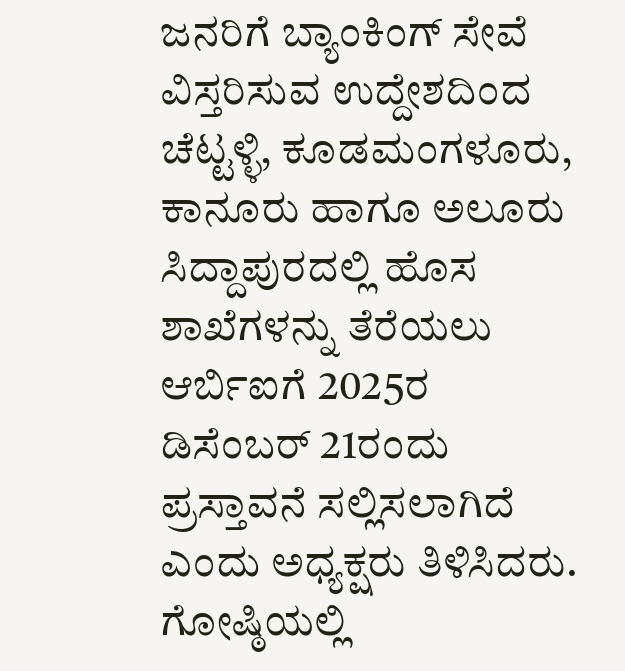ಜನರಿಗೆ ಬ್ಯಾಂಕಿಂಗ್ ಸೇವೆ ವಿಸ್ತರಿಸುವ ಉದ್ದೇಶದಿಂದ ಚೆಟ್ಟಳ್ಳಿ, ಕೂಡಮಂಗಳೂರು, ಕಾನೂರು ಹಾಗೂ ಅಲೂರು ಸಿದ್ದಾಪುರದಲ್ಲಿ ಹೊಸ ಶಾಖೆಗಳನ್ನು ತೆರೆಯಲು ಆರ್ಬಿಐಗೆ 2025ರ ಡಿಸೆಂಬರ್ 21ರಂದು ಪ್ರಸ್ತಾವನೆ ಸಲ್ಲಿಸಲಾಗಿದೆ ಎಂದು ಅಧ್ಯಕ್ಷರು ತಿಳಿಸಿದರು. ಗೋಷ್ಠಿಯಲ್ಲಿ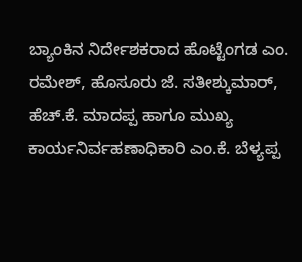ಬ್ಯಾಂಕಿನ ನಿರ್ದೇಶಕರಾದ ಹೊಟ್ಟೆಂಗಡ ಎಂ. ರಮೇಶ್, ಹೊಸೂರು ಜೆ. ಸತೀಶ್ಕುಮಾರ್, ಹೆಚ್.ಕೆ. ಮಾದಪ್ಪ ಹಾಗೂ ಮುಖ್ಯ ಕಾರ್ಯನಿರ್ವಹಣಾಧಿಕಾರಿ ಎಂ.ಕೆ. ಬೆಳ್ಯಪ್ಪ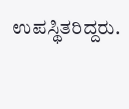ಉಪಸ್ಥಿತರಿದ್ದರು.